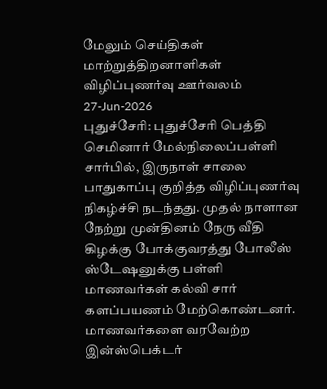மேலும் செய்திகள்
மாற்றுத்திறனாளிகள் விழிப்புணர்வு ஊர்வலம்
27-Jun-2026
புதுச்சேரி: புதுச்சேரி பெத்தி செமினார் மேல்நிலைப்பள்ளி சார்பில், இருநாள் சாலை பாதுகாப்பு குறித்த விழிப்புணர்வு நிகழ்ச்சி நடந்தது. முதல் நாளான நேற்று முன்தினம் நேரு வீதி கிழக்கு போக்குவரத்து போலீஸ் ஸ்டேஷனுக்கு பள்ளி மாணவர்கள் கல்வி சார் களப்பயணம் மேற்கொண்டனர். மாணவர்களை வரவேற்ற இன்ஸ்பெக்டர்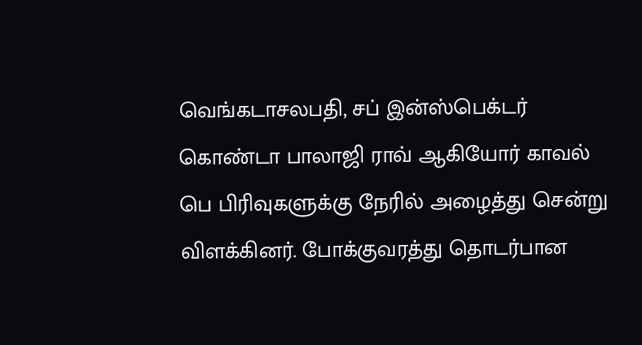வெங்கடாசலபதி, சப் இன்ஸ்பெக்டர் கொண்டா பாலாஜி ராவ் ஆகியோர் காவல் பெ பிரிவுகளுக்கு நேரில் அழைத்து சென்று விளக்கினர். போக்குவரத்து தொடர்பான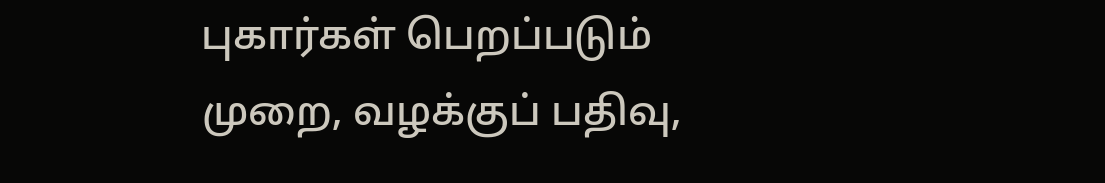புகார்கள் பெறப்படும் முறை, வழக்குப் பதிவு,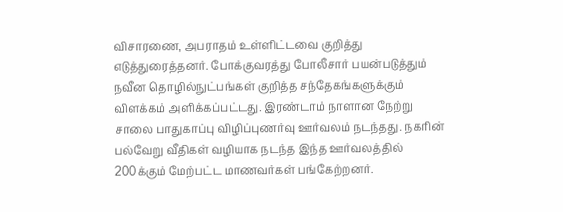விசாரணை, அபராதம் உள்ளிட்டவை குறித்து எடுத்துரைத்தனர். போக்குவரத்து போலீசார் பயன்படுத்தும் நவீன தொழில்நுட்பங்கள் குறித்த சந்தேகங்களுக்கும் விளக்கம் அளிக்கப்பட்டது. இரண்டாம் நாளான நேற்று சாலை பாதுகாப்பு விழிப்புணர்வு ஊர்வலம் நடந்தது. நகரின் பல்வேறு வீதிகள் வழியாக நடந்த இந்த ஊர்வலத்தில் 200க்கும் மேற்பட்ட மாணவர்கள் பங்கேற்றனர்.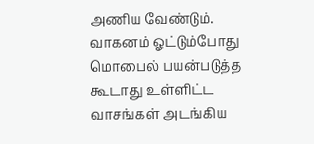அணிய வேண்டும். வாகனம் ஓட்டும்போது மொபைல் பயன்படுத்த கூடாது உள்ளிட்ட வாசங்கள் அடங்கிய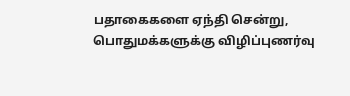பதாகைகளை ஏந்தி சென்று, பொதுமக்களுக்கு விழிப்புணர்வு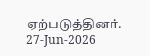ஏற்படுத்தினர்.
27-Jun-2026